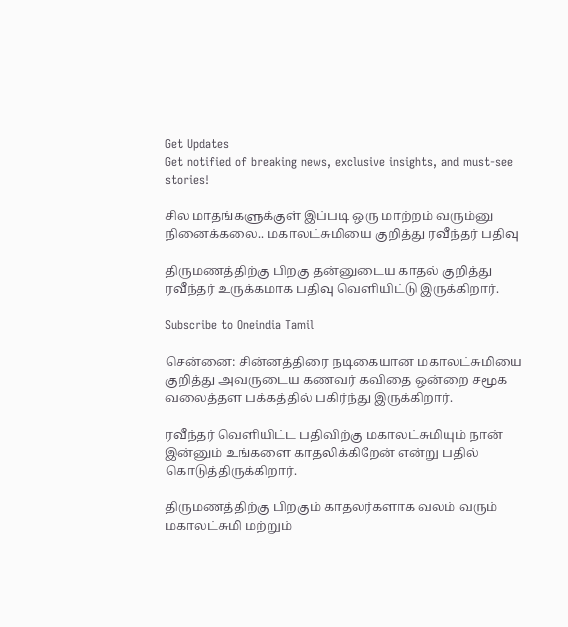Get Updates
Get notified of breaking news, exclusive insights, and must-see stories!

சில மாதங்களுக்குள் இப்படி ஒரு மாற்றம் வரும்னு நினைக்கலை.. மகாலட்சுமியை குறித்து ரவீந்தர் பதிவு

திருமணத்திற்கு பிறகு தன்னுடைய காதல் குறித்து ரவீந்தர் உருக்கமாக பதிவு வெளியிட்டு இருக்கிறார்.

Subscribe to Oneindia Tamil

சென்னை: சின்னத்திரை நடிகையான மகாலட்சுமியை குறித்து அவருடைய கணவர் கவிதை ஒன்றை சமூக வலைத்தள பக்கத்தில் பகிர்ந்து இருக்கிறார்.

ரவீந்தர் வெளியிட்ட பதிவிற்கு மகாலட்சுமியும் நான் இன்னும் உங்களை காதலிக்கிறேன் என்று பதில் கொடுத்திருக்கிறார்.

திருமணத்திற்கு பிறகும் காதலர்களாக வலம் வரும் மகாலட்சுமி மற்றும்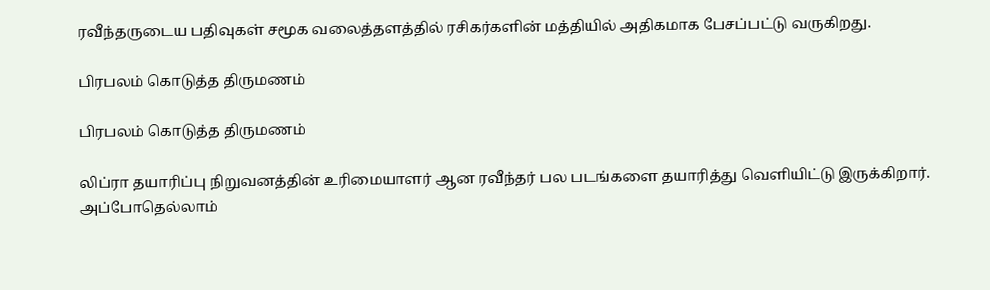ரவீந்தருடைய பதிவுகள் சமூக வலைத்தளத்தில் ரசிகர்களின் மத்தியில் அதிகமாக பேசப்பட்டு வருகிறது.

பிரபலம் கொடுத்த திருமணம்

பிரபலம் கொடுத்த திருமணம்

லிப்ரா தயாரிப்பு நிறுவனத்தின் உரிமையாளர் ஆன ரவீந்தர் பல படங்களை தயாரித்து வெளியிட்டு இருக்கிறார். அப்போதெல்லாம்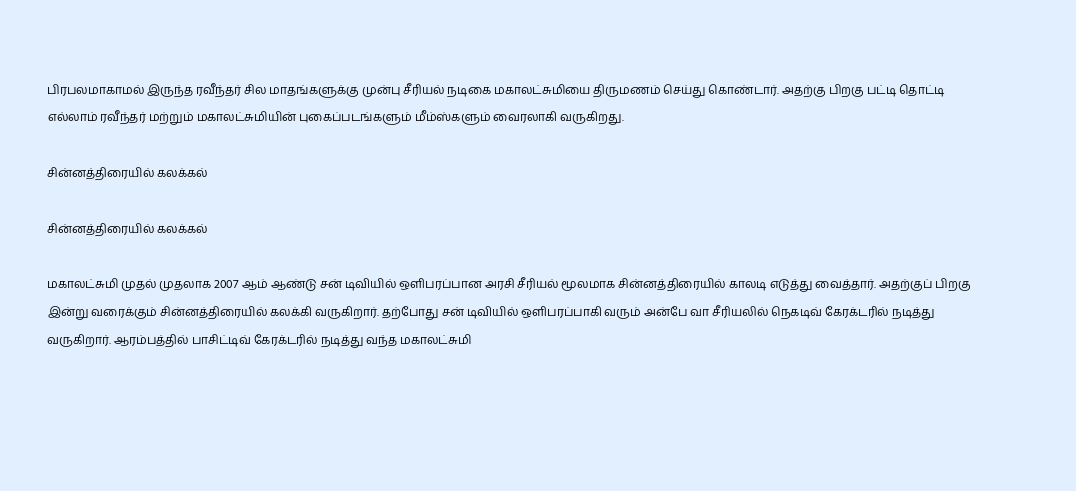பிரபலமாகாமல் இருந்த ரவீந்தர் சில மாதங்களுக்கு முன்பு சீரியல் நடிகை மகாலட்சுமியை திருமணம் செய்து கொண்டார். அதற்கு பிறகு பட்டி தொட்டி எல்லாம் ரவீந்தர் மற்றும் மகாலட்சுமியின் புகைப்படங்களும் மீம்ஸ்களும் வைரலாகி வருகிறது.

சின்னத்திரையில் கலக்கல்

சின்னத்திரையில் கலக்கல்

மகாலட்சுமி முதல் முதலாக 2007 ஆம் ஆண்டு சன் டிவியில் ஒளிபரப்பான அரசி சீரியல் மூலமாக சின்னத்திரையில் காலடி எடுத்து வைத்தார். அதற்குப் பிறகு இன்று வரைக்கும் சின்னத்திரையில் கலக்கி வருகிறார். தற்போது சன் டிவியில் ஒளிபரப்பாகி வரும் அன்பே வா சீரியலில் நெகடிவ் கேரக்டரில் நடித்து வருகிறார். ஆரம்பத்தில் பாசிட்டிவ் கேரக்டரில் நடித்து வந்த மகாலட்சுமி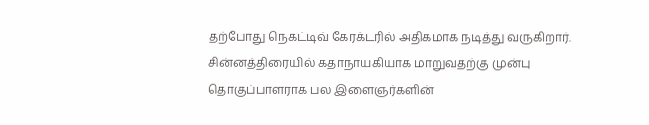தற்போது நெகட்டிவ் கேரக்டரில் அதிகமாக நடித்து வருகிறார். சின்னத்திரையில் கதாநாயகியாக மாறுவதற்கு முன்பு தொகுப்பாளராக பல இளைஞர்களின்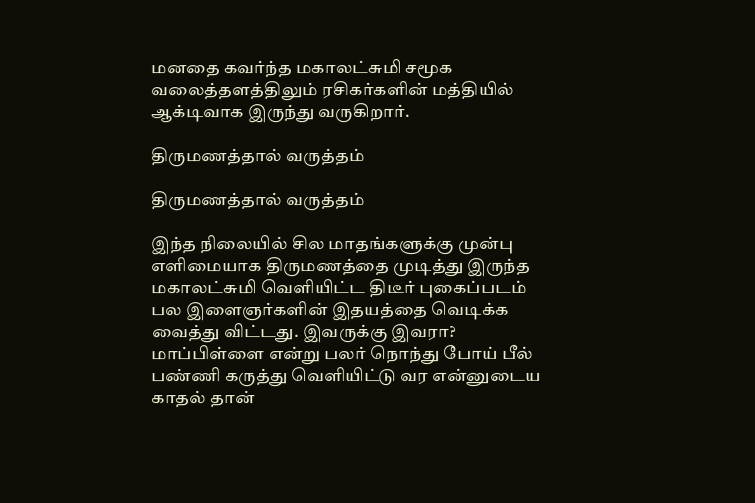மனதை கவர்ந்த மகாலட்சுமி சமூக வலைத்தளத்திலும் ரசிகர்களின் மத்தியில் ஆக்டிவாக இருந்து வருகிறார்.

திருமணத்தால் வருத்தம்

திருமணத்தால் வருத்தம்

இந்த நிலையில் சில மாதங்களுக்கு முன்பு எளிமையாக திருமணத்தை முடித்து இருந்த மகாலட்சுமி வெளியிட்ட திடீர் புகைப்படம் பல இளைஞர்களின் இதயத்தை வெடிக்க வைத்து விட்டது. இவருக்கு இவரா? மாப்பிள்ளை என்று பலர் நொந்து போய் பீல் பண்ணி கருத்து வெளியிட்டு வர என்னுடைய காதல் தான்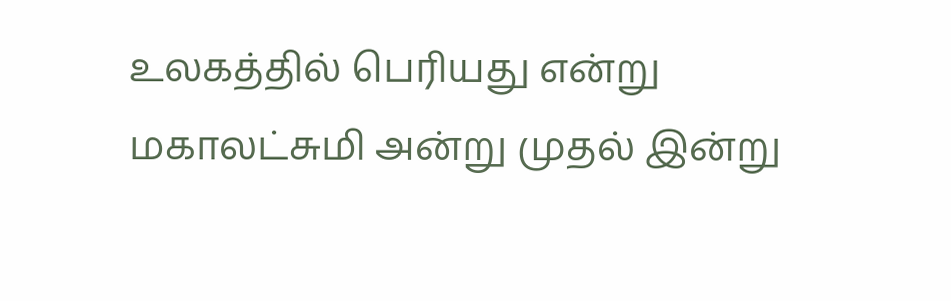உலகத்தில் பெரியது என்று மகாலட்சுமி அன்று முதல் இன்று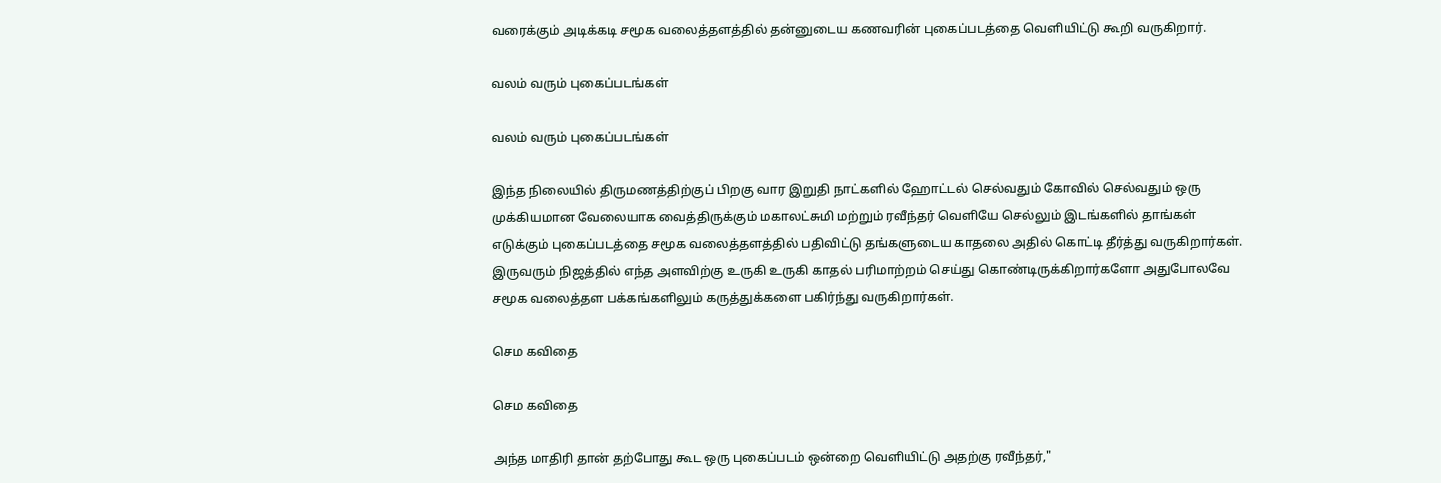வரைக்கும் அடிக்கடி சமூக வலைத்தளத்தில் தன்னுடைய கணவரின் புகைப்படத்தை வெளியிட்டு கூறி வருகிறார்.

வலம் வரும் புகைப்படங்கள்

வலம் வரும் புகைப்படங்கள்

இந்த நிலையில் திருமணத்திற்குப் பிறகு வார இறுதி நாட்களில் ஹோட்டல் செல்வதும் கோவில் செல்வதும் ஒரு முக்கியமான வேலையாக வைத்திருக்கும் மகாலட்சுமி மற்றும் ரவீந்தர் வெளியே செல்லும் இடங்களில் தாங்கள் எடுக்கும் புகைப்படத்தை சமூக வலைத்தளத்தில் பதிவிட்டு தங்களுடைய காதலை அதில் கொட்டி தீர்த்து வருகிறார்கள். இருவரும் நிஜத்தில் எந்த அளவிற்கு உருகி உருகி காதல் பரிமாற்றம் செய்து கொண்டிருக்கிறார்களோ அதுபோலவே சமூக வலைத்தள பக்கங்களிலும் கருத்துக்களை பகிர்ந்து வருகிறார்கள்.

செம கவிதை

செம கவிதை

அந்த மாதிரி தான் தற்போது கூட ஒரு புகைப்படம் ஒன்றை வெளியிட்டு அதற்கு ரவீந்தர்,"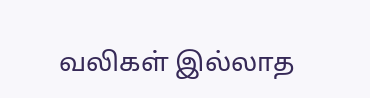வலிகள் இல்லாத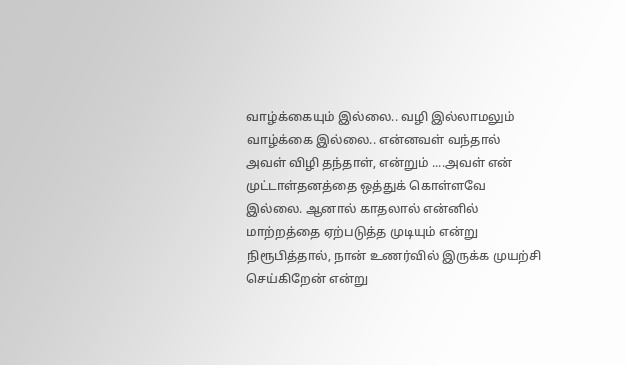வாழ்க்கையும் இல்லை.. வழி இல்லாமலும் வாழ்க்கை இல்லை.. என்னவள் வந்தால் அவள் விழி தந்தாள், என்றும் ....அவள் என் முட்டாள்தனத்தை ஒத்துக் கொள்ளவே இல்லை. ஆனால் காதலால் என்னில் மாற்றத்தை ஏற்படுத்த முடியும் என்று நிரூபித்தால், நான் உணர்வில் இருக்க முயற்சி செய்கிறேன் என்று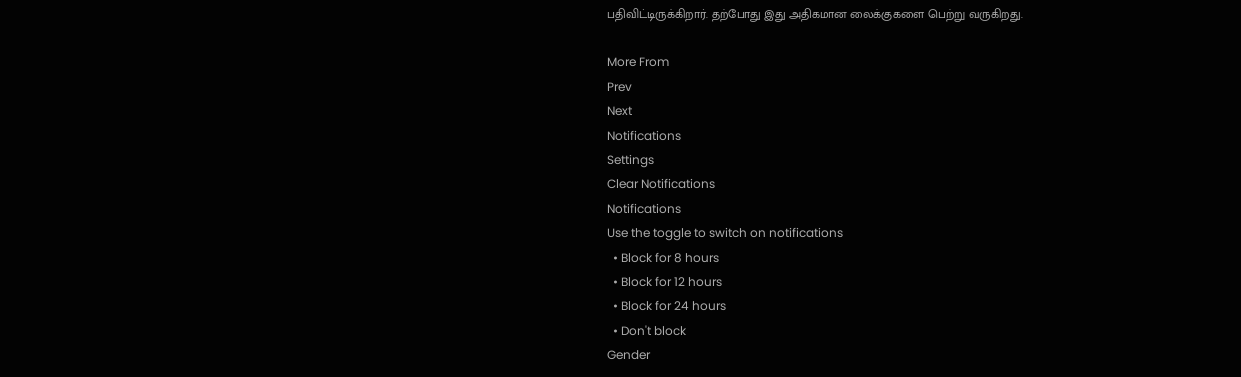பதிவிட்டிருக்கிறார். தற்போது இது அதிகமான லைக்குகளை பெற்று வருகிறது.

More From
Prev
Next
Notifications
Settings
Clear Notifications
Notifications
Use the toggle to switch on notifications
  • Block for 8 hours
  • Block for 12 hours
  • Block for 24 hours
  • Don't block
Gender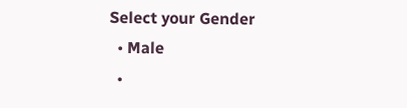Select your Gender
  • Male
  •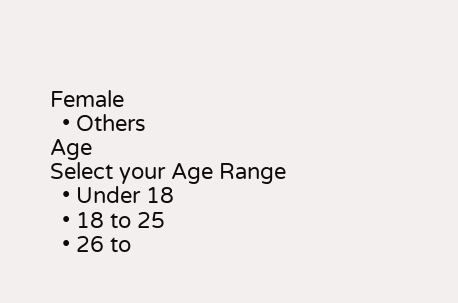Female
  • Others
Age
Select your Age Range
  • Under 18
  • 18 to 25
  • 26 to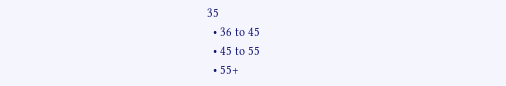35
  • 36 to 45
  • 45 to 55
  • 55+